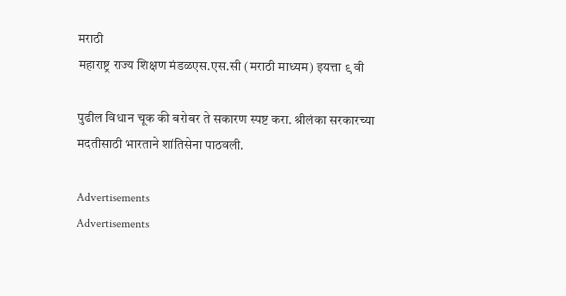मराठी
महाराष्ट्र राज्य शिक्षण मंडळएस.एस.सी (मराठी माध्यम) इयत्ता ९ वी

पुढील विधान चूक की बरोबर ते सकारण स्पष्ट करा. श्रीलंका सरकारच्या मदतीसाठी भारताने शांतिसेना पाठवली.

Advertisements
Advertisements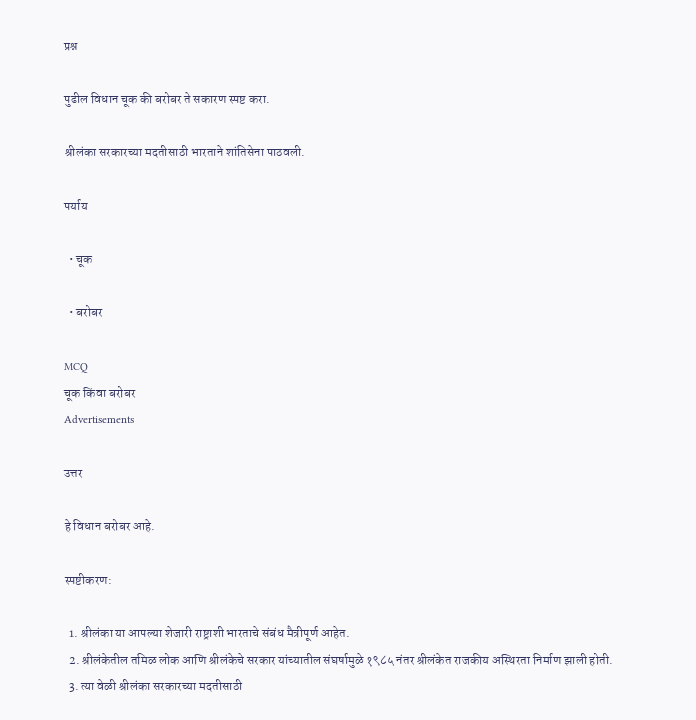प्रश्न

पुढील विधान चूक की बरोबर ते सकारण स्पष्ट करा.

श्रीलंका सरकारच्या मदतीसाठी भारताने शांतिसेना पाठवली.

पर्याय

  • चूक

  • बरोबर

MCQ
चूक किंवा बरोबर
Advertisements

उत्तर

हे विधान बरोबर आहे.

स्पष्टीकरण:

  1. श्रीलंका या आपल्या शेजारी राष्ट्राशी भारताचे संबंध मैत्रीपूर्ण आहेत.
  2. श्रीलंकेतील तमिळ लोक आणि श्रीलंकेचे सरकार यांच्यातील संघर्षामुळे १९८५ नंतर श्रीलंकेत राजकीय अस्थिरता निर्माण झाली होती.
  3. त्या वेळी श्रीलंका सरकारच्या मदतीसाठी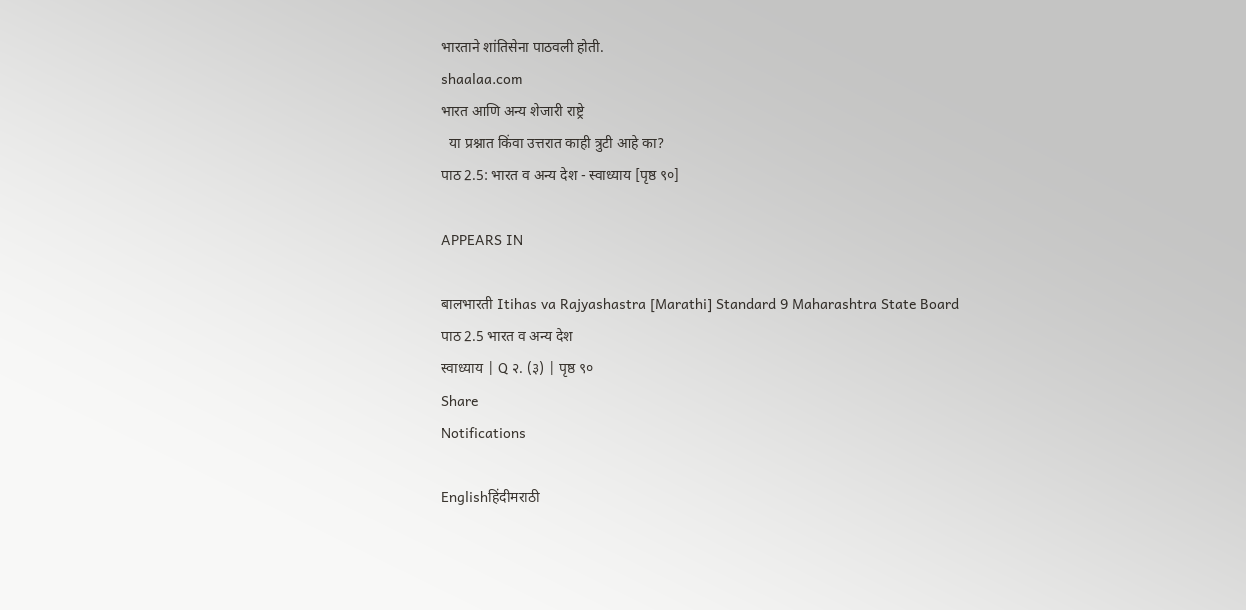भारताने शांतिसेना पाठवली होती.
shaalaa.com
भारत आणि अन्य शेजारी राष्ट्रे
  या प्रश्नात किंवा उत्तरात काही त्रुटी आहे का?
पाठ 2.5: भारत व अन्य देश - स्वाध्याय [पृष्ठ ९०]

APPEARS IN

बालभारती Itihas va Rajyashastra [Marathi] Standard 9 Maharashtra State Board
पाठ 2.5 भारत व अन्य देश
स्वाध्याय | Q २. (३) | पृष्ठ ९०
Share
Notifications

Englishहिंदीमराठी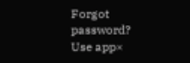Forgot password?
Use app×